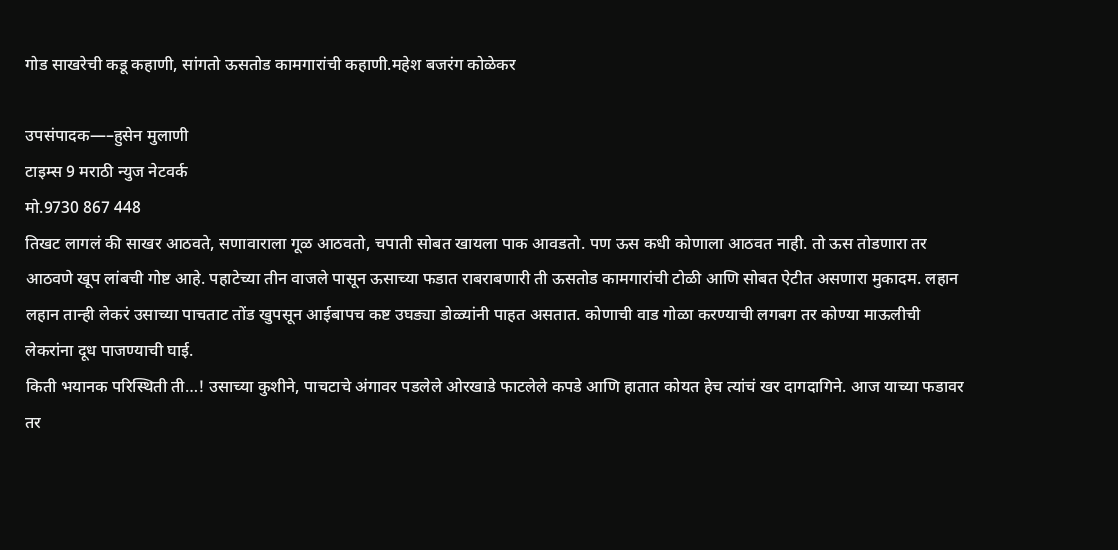गोड साखरेची कडू कहाणी, सांगतो ऊसतोड कामगारांची कहाणी.महेश बजरंग कोळेकर

उपसंपादक—–हुसेन मुलाणी
टाइम्स 9 मराठी न्युज नेटवर्क
मो.9730 867 448
तिखट लागलं की साखर आठवते, सणावाराला गूळ आठवतो, चपाती सोबत खायला पाक आवडतो. पण ऊस कधी कोणाला आठवत नाही. तो ऊस तोडणारा तर आठवणे खूप लांबची गोष्ट आहे. पहाटेच्या तीन वाजले पासून ऊसाच्या फडात राबराबणारी ती ऊसतोड कामगारांची टोळी आणि सोबत ऐटीत असणारा मुकादम. लहान लहान तान्ही लेकरं उसाच्या पाचताट तोंड खुपसून आईबापच कष्ट उघड्या डोळ्यांनी पाहत असतात. कोणाची वाड गोळा करण्याची लगबग तर कोण्या माऊलीची लेकरांना दूध पाजण्याची घाई.
किती भयानक परिस्थिती ती…! उसाच्या कुशीने, पाचटाचे अंगावर पडलेले ओरखाडे फाटलेले कपडे आणि हातात कोयत हेच त्यांचं खर दागदागिने. आज याच्या फडावर तर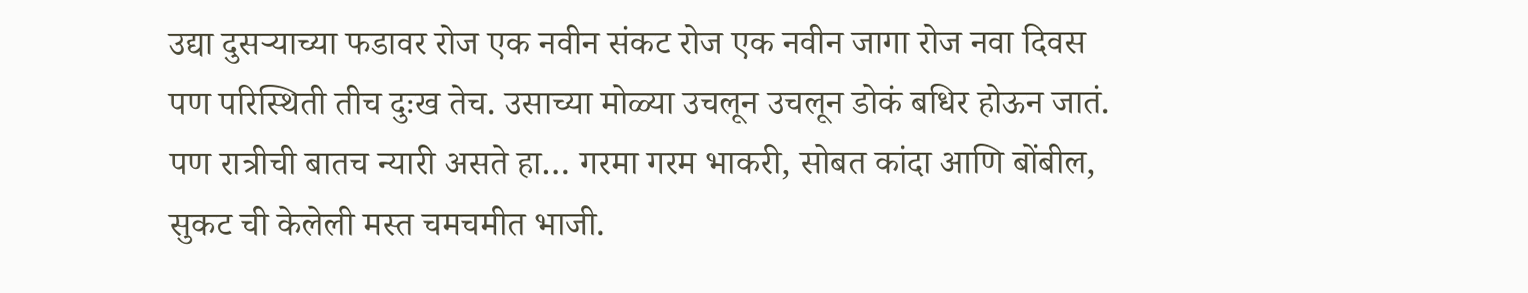उद्या दुसऱ्याच्या फडावर रोज एक नवीन संकट रोज एक नवीन जागा रोज नवा दिवस पण परिस्थिती तीच दुःख तेच. उसाच्या मोळ्या उचलून उचलून डोकं बधिर होऊन जातं. पण रात्रीची बातच न्यारी असते हा… गरमा गरम भाकरी, सोबत कांदा आणि बोंबील, सुकट ची केलेली मस्त चमचमीत भाजी.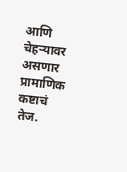आणि चेहऱ्यावर असणार प्रामाणिक कष्टाचं तेज.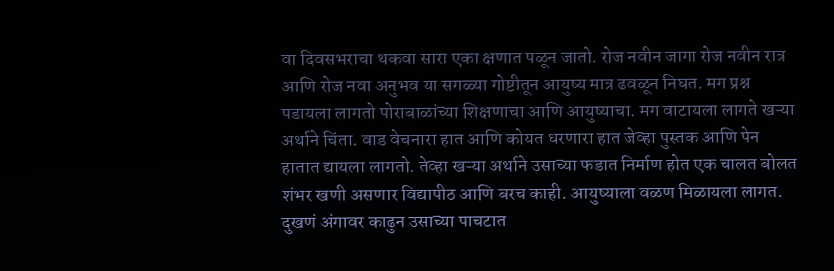वा दिवसभराचा थकवा सारा एका क्षणात पळून जातो. रोज नवीन जागा रोज नवीन रात्र आणि रोज नवा अनुभव या सगळ्या गोष्टीतून आयुष्य मात्र ढवळून निघत. मग प्रश्न पडायला लागतो पोराबाळांच्या शिक्षणाचा आणि आयुष्याचा. मग वाटायला लागते खऱ्या अर्थाने चिंता. वाड वेचनारा हात आणि कोयत धरणारा हात जेव्हा पुस्तक आणि पेन हातात द्यायला लागतो. तेव्हा खऱ्या अर्थाने उसाच्या फडात निर्माण होत एक चालत बोलत शंभर खणी असणार विद्यापीठ आणि बरच काही. आयुष्याला वळण मिळायला लागत.
दुखणं अंगावर काढुन उसाच्या पाचटात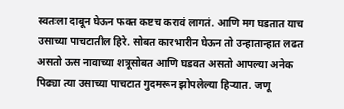स्वतःला दाबून घेऊन फक्त कष्टच करावं लागतं. आणि मग घडतात याच उसाच्या पाचटातील हिरे. सोबत कारभारीन घेऊन तो उन्हातान्हात लढत असतो ऊस नावाच्या शत्रूसोबत आणि घडवत असतो आपल्या अनेक पिढ्या त्या उसाच्या पाचटात गुदमरून झोपलेल्या हिऱ्यात. जणू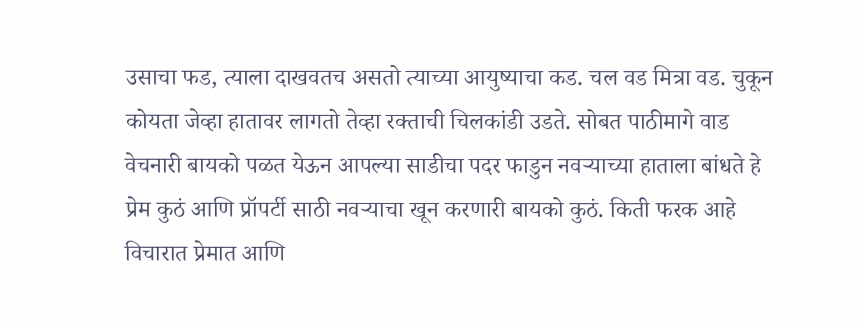उसाचा फड, त्याला दाखवतच असतो त्याच्या आयुष्याचा कड. चल वड मित्रा वड. चुकून कोयता जेव्हा हातावर लागतो तेव्हा रक्ताची चिलकांडी उडते. सोबत पाठीमागे वाड वेचनारी बायको पळत येऊन आपल्या साडीचा पदर फाडुन नवऱ्याच्या हाताला बांधते हे प्रेम कुठं आणि प्रॉपर्टी साठी नवऱ्याचा खून करणारी बायको कुठं. किती फरक आहे विचारात प्रेमात आणि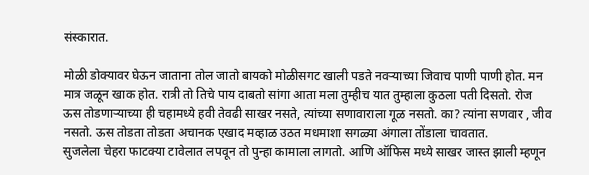संस्कारात.

मोळी डोक्यावर घेऊन जाताना तोल जातो बायको मोळीसगट खाली पडते नवऱ्याच्या जिवाच पाणी पाणी होत. मन मात्र जळून खाक होत. रात्री तो तिचे पाय दाबतो सांगा आता मला तुम्हीच यात तुम्हाला कुठला पती दिसतो. रोज ऊस तोडणाऱ्याच्या ही चहामध्ये हवी तेवढी साखर नसते, त्यांच्या सणावाराला गूळ नसतो. का? त्यांना सणवार , जीव नसतो. ऊस तोडता तोडता अचानक एखाद मव्हाळ उठत मधमाशा सगळ्या अंगाला तोंडाला चावतात.
सुजलेला चेहरा फाटक्या टावेलात लपवून तो पुन्हा कामाला लागतो. आणि ऑफिस मध्ये साखर जास्त झाली म्हणून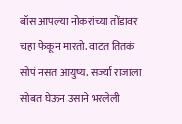बॉस आपल्या नोकरांच्या तोंडावर चहा फेकून मारतो. वाटत तितकं सोपं नसत आयुष्य. सर्ज्या राजाला सोबत घेऊन उसाने भरलेली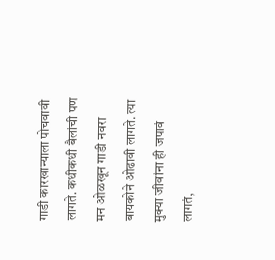गाडी कारखान्याला पोचवावी लागते. कधीकधी बैलांची पण मन ओळखून गाडी नवरा बायकोने ओढावी लागते. त्या मुक्या जीवांना ही जपावं लागतं,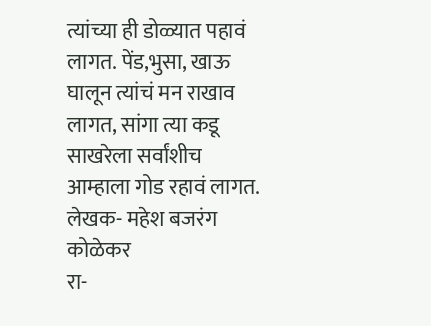त्यांच्या ही डोळ्यात पहावं लागत. पेंड,भुसा, खाऊ घालून त्यांचं मन राखाव लागत, सांगा त्या कडू साखरेला सर्वांशीच आम्हाला गोड रहावं लागत.
लेखक- महेश बजरंग कोळेकर
रा-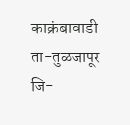काक्रंबावाडी ता-तुळजापूर जि-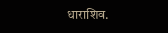धाराशिव.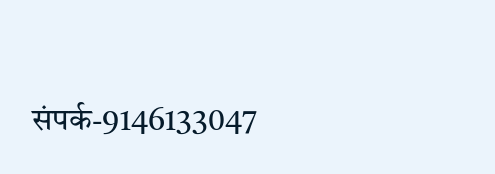संपर्क-9146133047